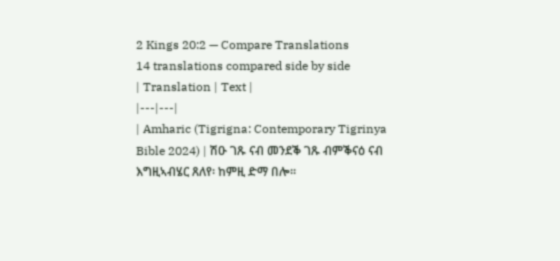2 Kings 20:2 — Compare Translations
14 translations compared side by side
| Translation | Text |
|---|---|
| Amharic (Tigrigna: Contemporary Tigrinya Bible 2024) | ሽዑ ገጹ ናብ መንደቕ ገጹ ብምቕናዕ ናብ እግዚኣብሄር ጸለየ፡ ከምዚ ድማ በሎ።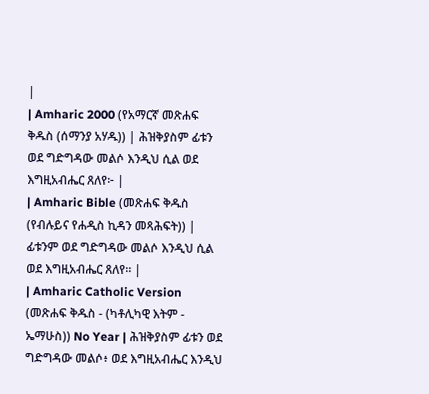|
| Amharic 2000 (የአማርኛ መጽሐፍ ቅዱስ (ሰማንያ አሃዱ)) | ሕዝቅያስም ፊቱን ወደ ግድግዳው መልሶ እንዲህ ሲል ወደ እግዚአብሔር ጸለየ፦ |
| Amharic Bible (መጽሐፍ ቅዱስ (የብሉይና የሐዲስ ኪዳን መጻሕፍት)) | ፊቱንም ወደ ግድግዳው መልሶ እንዲህ ሲል ወደ እግዚአብሔር ጸለየ። |
| Amharic Catholic Version (መጽሐፍ ቅዱስ - (ካቶሊካዊ እትም - ኤማሁስ)) No Year | ሕዝቅያስም ፊቱን ወደ ግድግዳው መልሶ፥ ወደ እግዚአብሔር እንዲህ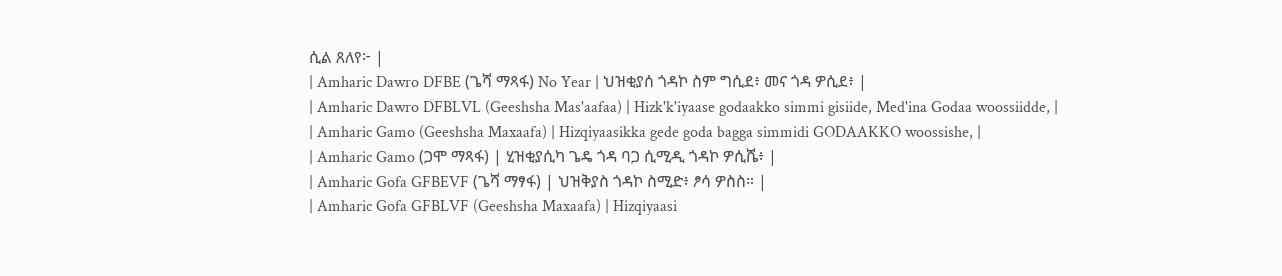ሲል ጸለየ፦ |
| Amharic Dawro DFBE (ጌሻ ማጻፋ) No Year | ህዝቂያሰ ጎዳኮ ስም ግሲደ፥ መና ጎዳ ዎሲደ፥ |
| Amharic Dawro DFBLVL (Geeshsha Mas'aafaa) | Hizk'k'iyaase godaakko simmi gisiide, Med'ina Godaa woossiidde, |
| Amharic Gamo (Geeshsha Maxaafa) | Hizqiyaasikka gede goda bagga simmidi GODAAKKO woossishe, |
| Amharic Gamo (ጋሞ ማጻፋ) | ሂዝቂያሲካ ጌዴ ጎዳ ባጋ ሲሚዲ ጎዳኮ ዎሲሼ፥ |
| Amharic Gofa GFBEVF (ጌሻ ማፃፋ) | ህዝቅያስ ጎዳኮ ስሚድ፥ ፆሳ ዎስስ። |
| Amharic Gofa GFBLVF (Geeshsha Maxaafa) | Hizqiyaasi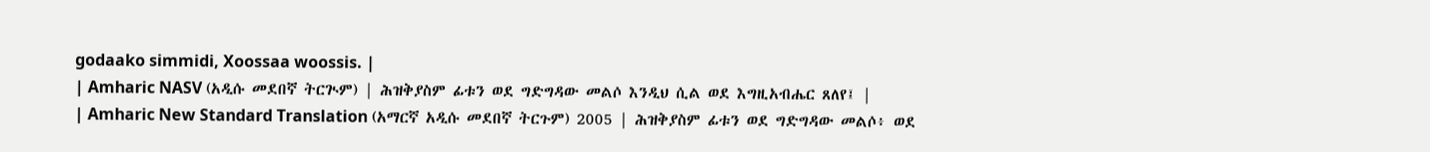godaako simmidi, Xoossaa woossis. |
| Amharic NASV (አዲሱ መደበኛ ትርጒም) | ሕዝቅያስም ፊቱን ወደ ግድግዳው መልሶ እንዲህ ሲል ወደ እግዚአብሔር ጸለየ፤ |
| Amharic New Standard Translation (አማርኛ አዲሱ መደበኛ ትርጉም) 2005 | ሕዝቅያስም ፊቱን ወደ ግድግዳው መልሶ፥ ወደ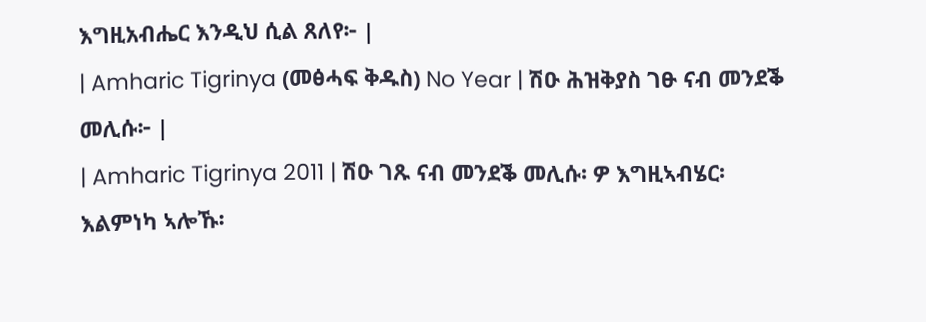እግዚአብሔር እንዲህ ሲል ጸለየ፦ |
| Amharic Tigrinya (መፅሓፍ ቅዱስ) No Year | ሽዑ ሕዝቅያስ ገፁ ናብ መንደቕ መሊሱ፦ |
| Amharic Tigrinya 2011 | ሽዑ ገጹ ናብ መንደቕ መሊሱ፡ ዎ እግዚኣብሄር፡ እልምነካ ኣሎኹ፡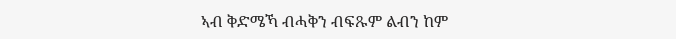ኣብ ቅድሜኻ ብሓቅን ብፍጹም ልብን ከም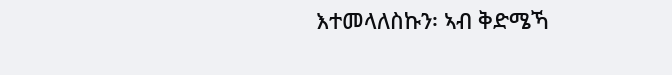እተመላለስኩን፡ ኣብ ቅድሜኻ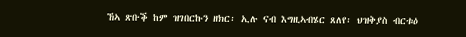ኸኣ ጽቡቕ ከም ዝገበርኩን ዘክር፡ ኢሉ ናብ እግዚኣብሄር ጸለየ፡ ህዝቅያስ ብርቱዕ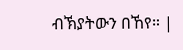ብኽያትውን በኸየ። |